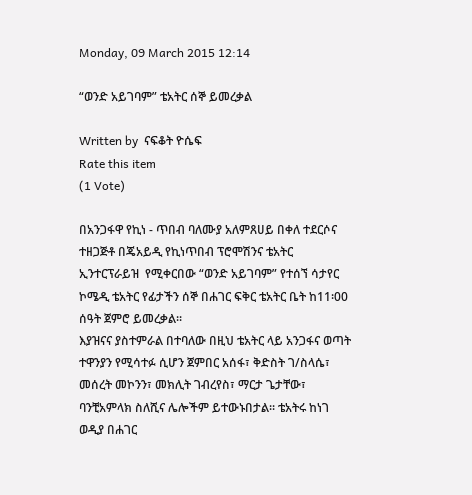Monday, 09 March 2015 12:14

“ወንድ አይገባም” ቴአትር ሰኞ ይመረቃል

Written by  ናፍቆት ዮሴፍ
Rate this item
(1 Vote)

በአንጋፋዋ የኪነ - ጥበብ ባለሙያ አለምጸሀይ በቀለ ተደርሶና ተዘጋጅቶ በጄአይዲ የኪነጥበብ ፕሮሞሽንና ቴአትር ኢንተርፕራይዝ  የሚቀርበው “ወንድ አይገባም” የተሰኘ ሳታየር ኮሜዲ ቴአትር የፊታችን ሰኞ በሐገር ፍቅር ቴአትር ቤት ከ11፡00 ሰዓት ጀምሮ ይመረቃል፡፡
እያዝናና ያስተምራል በተባለው በዚህ ቴአትር ላይ አንጋፋና ወጣት ተዋንያን የሚሳተፉ ሲሆን ጀምበር አሰፋ፣ ቅድስት ገ/ስላሴ፣ መሰረት መኮንን፣ መክሊት ገብረየስ፣ ማርታ ጌታቸው፣ ባንቺአምላክ ስለሺና ሌሎችም ይተውኑበታል፡፡ ቴአትሩ ከነገ ወዲያ በሐገር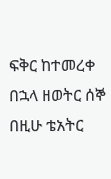ፍቅር ከተመረቀ በኋላ ዘወትር ሰኞ በዚሁ ቴአትር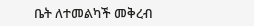ቤት ለተመልካች መቅረብ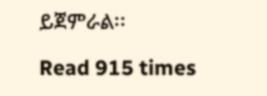ይጀምራል፡፡

Read 915 times